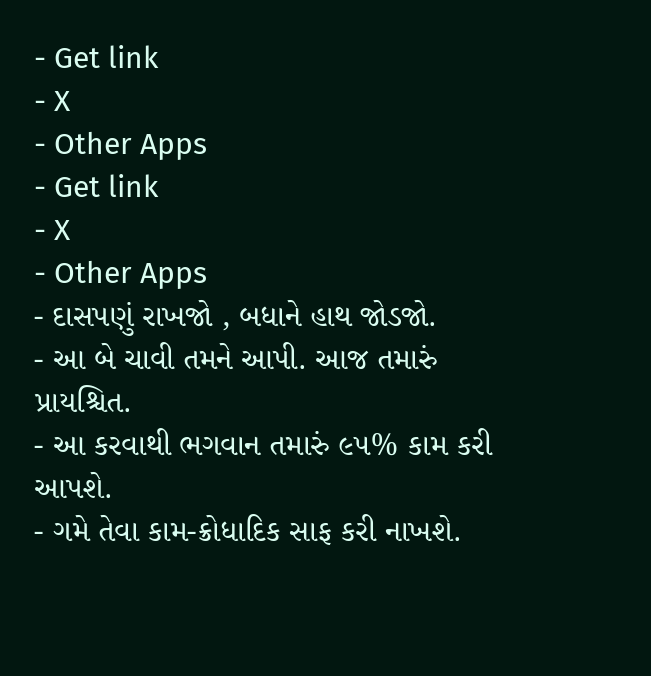- Get link
- X
- Other Apps
- Get link
- X
- Other Apps
- દાસપણું રાખજો , બધાને હાથ જોડજો.
- આ બે ચાવી તમને આપી. આજ તમારું પ્રાયશ્ચિત.
- આ કરવાથી ભગવાન તમારું ૯૫% કામ કરી આપશે.
- ગમે તેવા કામ-ક્રોધાદિક સાફ કરી નાખશે.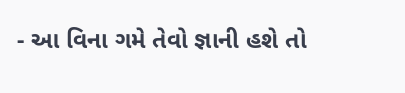- આ વિના ગમે તેવો જ્ઞાની હશે તો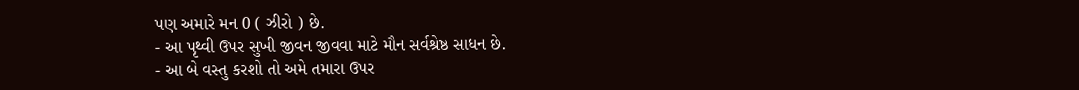પણ અમારે મન 0 ( ઝીરો ) છે.
- આ પૃથ્વી ઉપર સુખી જીવન જીવવા માટે મૌન સર્વશ્રેષ્ઠ સાધન છે.
- આ બે વસ્તુ કરશો તો અમે તમારા ઉપર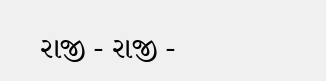રાજી - રાજી -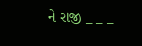ને રાજી _ _ _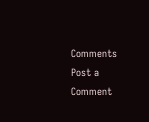Comments
Post a Comment